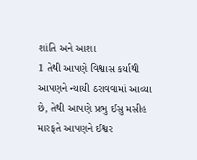શાંતિ અને આશા
1 તેથી આપણે વિશ્વાસ કર્યાથી આપણને ન્યાયી ઠરાવવામાં આવ્યા છે, તેથી આપણે પ્રભુ ઈસુ મસીહ મારફતે આપણને ઈશ્વર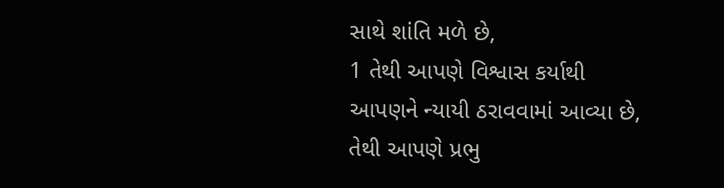સાથે શાંતિ મળે છે,
1 તેથી આપણે વિશ્વાસ કર્યાથી આપણને ન્યાયી ઠરાવવામાં આવ્યા છે, તેથી આપણે પ્રભુ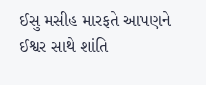ઈસુ મસીહ મારફતે આપણને ઈશ્વર સાથે શાંતિ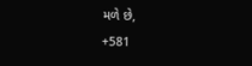મળે છે,
+581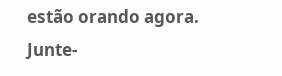estão orando agora.
Junte-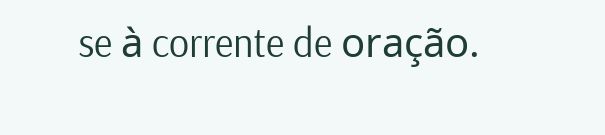se à corrente de oração.